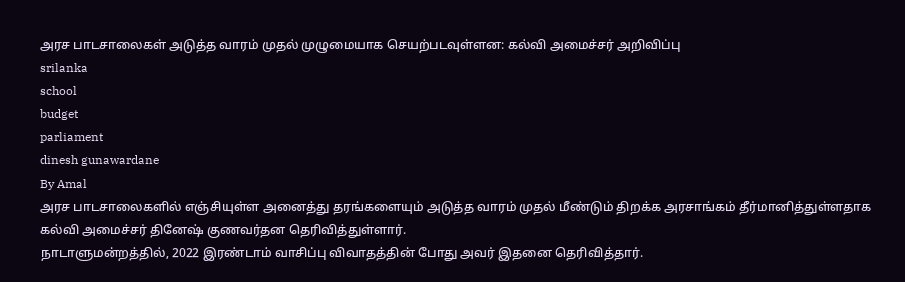அரச பாடசாலைகள் அடுத்த வாரம் முதல் முழுமையாக செயற்படவுள்ளன: கல்வி அமைச்சர் அறிவிப்பு
srilanka
school
budget
parliament
dinesh gunawardane
By Amal
அரச பாடசாலைகளில் எஞ்சியுள்ள அனைத்து தரங்களையும் அடுத்த வாரம் முதல் மீண்டும் திறக்க அரசாங்கம் தீர்மானித்துள்ளதாக கல்வி அமைச்சர் தினேஷ் குணவர்தன தெரிவித்துள்ளார்.
நாடாளுமன்றத்தில், 2022 இரண்டாம் வாசிப்பு விவாதத்தின் போது அவர் இதனை தெரிவித்தார்.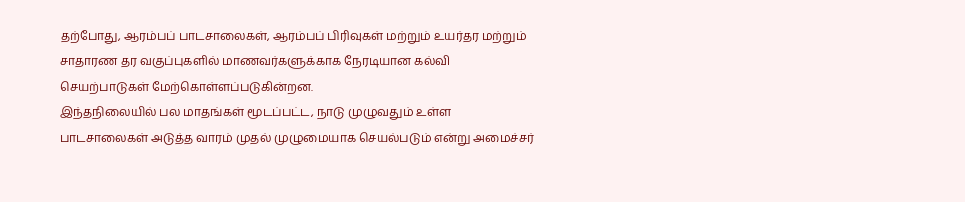தற்போது, ஆரம்பப் பாடசாலைகள், ஆரம்பப் பிரிவுகள் மற்றும் உயர்தர மற்றும் சாதாரண தர வகுப்புகளில் மாணவர்களுக்காக நேரடியான கல்வி செயற்பாடுகள் மேற்கொள்ளப்படுகின்றன.
இந்தநிலையில் பல மாதங்கள் மூடப்பட்ட, நாடு முழுவதும் உள்ள பாடசாலைகள் அடுத்த வாரம் முதல் முழுமையாக செயல்படும் என்று அமைச்சர்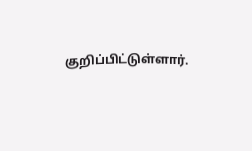குறிப்பிட்டுள்ளார்.